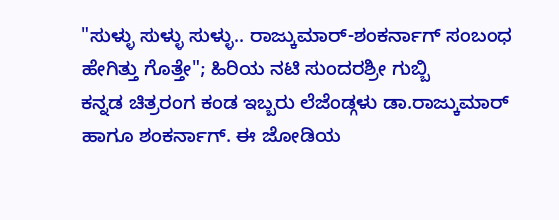"ಸುಳ್ಳು ಸುಳ್ಳು ಸುಳ್ಳು.. ರಾಜ್ಕುಮಾರ್-ಶಂಕರ್ನಾಗ್ ಸಂಬಂಧ ಹೇಗಿತ್ತು ಗೊತ್ತೇ"; ಹಿರಿಯ ನಟಿ ಸುಂದರಶ್ರೀ ಗುಬ್ಬಿ
ಕನ್ನಡ ಚಿತ್ರರಂಗ ಕಂಡ ಇಬ್ಬರು ಲೆಜೆಂಡ್ಗಳು ಡಾ.ರಾಜ್ಕುಮಾರ್ ಹಾಗೂ ಶಂಕರ್ನಾಗ್. ಈ ಜೋಡಿಯ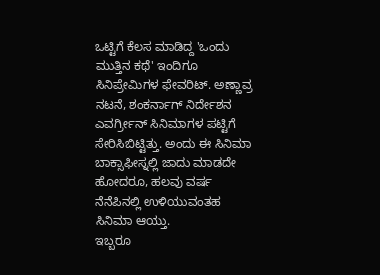ಒಟ್ಟಿಗೆ ಕೆಲಸ ಮಾಡಿದ್ದ 'ಒಂದು ಮುತ್ತಿನ ಕಥೆ' ಇಂದಿಗೂ ಸಿನಿಪ್ರೇಮಿಗಳ ಫೇವರಿಟ್. ಅಣ್ಣಾವ್ರ ನಟನೆ, ಶಂಕರ್ನಾಗ್ ನಿರ್ದೇಶನ ಎವರ್ಗ್ರೀನ್ ಸಿನಿಮಾಗಳ ಪಟ್ಟಿಗೆ ಸೇರಿಸಿಬಿಟ್ಟಿತ್ತು. ಅಂದು ಈ ಸಿನಿಮಾ ಬಾಕ್ಸಾಫೀಸ್ನಲ್ಲಿ ಜಾದು ಮಾಡದೇ ಹೋದರೂ, ಹಲವು ವರ್ಷ ನೆನೆಪಿನಲ್ಲಿ ಉಳಿಯುವಂತಹ ಸಿನಿಮಾ ಆಯ್ತು.
ಇಬ್ಬರೂ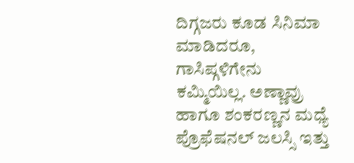ದಿಗ್ಗಜರು ಕೂಡ ಸಿನಿಮಾ ಮಾಡಿದರೂ, ಗಾಸಿಪ್ಗಳಿಗೇನು ಕಮ್ಮಿಯಿಲ್ಲ. ಅಣ್ಣಾವ್ರು ಹಾಗೂ ಶಂಕರಣ್ಣನ ಮಧ್ಯೆ ಪ್ರೊಫೆಷನಲ್ ಜಲಸ್ಸಿ ಇತ್ತು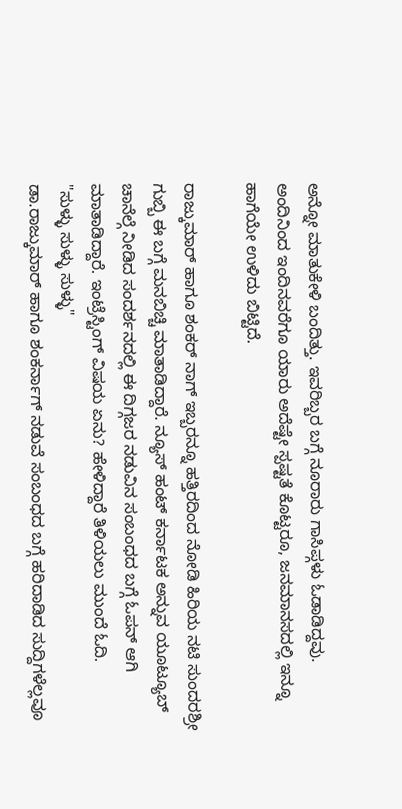ಅನ್ನೋ ಮಾತುಕೇಳಿ ಬಂದಿತ್ತು. ಇವರಿಬ್ಬರ ಬಗ್ಗೆ ನೂರಾರು ಗಾಸಿಪ್ಗಳು ಓಡಾಡಿದ್ದವು. ಅಂದಿನಿಂದ ಇಂದಿನವರೆಗೂ ಯಾರು ಅದೆಷ್ಟೇ ಸ್ಪಷ್ಟತೆ ಕೊಟ್ಟರೂ, ಜನಮಾನಸದಲ್ಲಿ ಇನ್ನೂ ಹಾಗೆಯೇ ಉಳಿದು ಬಿಟ್ಟಿದೆ.

ರಾಜ್ಕುಮಾರ್ ಹಾಗೂ ಶಂಕರ್ ನಾಗ್ ಇಬ್ಬರನ್ನೂ ಹತ್ತಿರದಿಂದ ನೋಡಿ ಹಿರಿಯ ನಟಿ ಸುಂದರಶ್ರೀ ಗುಬ್ಬಿ ಈ ಬಗ್ಗೆ ಮನಬಿಚ್ಚಿ ಮಾತಾಡಿದ್ದಾರೆ. ನ್ಯೂಸ್ ಹಂಟ್ ಕರ್ನಾಟಕ ಅನ್ನುವ ಯೂಟ್ಯೂಬ್ ಚಾನೆಲ್ಗೆ ನೀಡಿದ ಸಂದರ್ಶನದಲ್ಲಿ ಈ ದಿಗ್ಗಜರ ನಡುವಿನ ಸಂಬಂಧದ ಬಗ್ಗೆ ಓಪನ್ ಆಗಿ ಮಾತಾಡಿದ್ದಾರೆ. ಇಂಟ್ರೆಸ್ಟಿಂಗ್ ವಿಷಯ ಏನು? ಹೇಳಿದ್ದಾರೆ ತಿಳಿಯಲು ಮುಂದೆ ಓದಿ.
"ಸುಳ್ಳು ಸುಳ್ಳು ಸುಳ್ಳು"
ಡಾ.ರಾಜ್ಕುಮಾರ್ ಹಾಗೂ ಶಂಕರ್ನಾಗ್ ನಡುವೆ ಸಂಬಂಧದ ಬಗ್ಗೆ ಹರಿದಾಡಿದ ಸುದ್ದಿಗಳೆಲ್ಲವೂ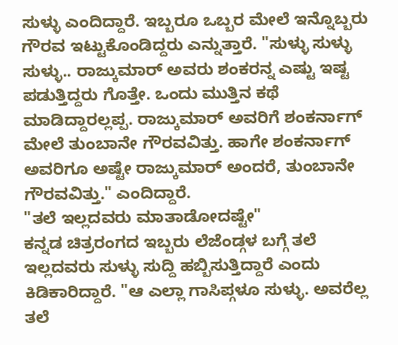ಸುಳ್ಳು ಎಂದಿದ್ದಾರೆ. ಇಬ್ಬರೂ ಒಬ್ಬರ ಮೇಲೆ ಇನ್ನೊಬ್ಬರು ಗೌರವ ಇಟ್ಟುಕೊಂಡಿದ್ದರು ಎನ್ನುತ್ತಾರೆ. "ಸುಳ್ಳು ಸುಳ್ಳು ಸುಳ್ಳು.. ರಾಜ್ಕುಮಾರ್ ಅವರು ಶಂಕರನ್ನ ಎಷ್ಟು ಇಷ್ಟ ಪಡುತ್ತಿದ್ದರು ಗೊತ್ತೇ. ಒಂದು ಮುತ್ತಿನ ಕಥೆ ಮಾಡಿದ್ದಾರಲ್ಲಪ್ಪ. ರಾಜ್ಕುಮಾರ್ ಅವರಿಗೆ ಶಂಕರ್ನಾಗ್ ಮೇಲೆ ತುಂಬಾನೇ ಗೌರವವಿತ್ತು. ಹಾಗೇ ಶಂಕರ್ನಾಗ್ ಅವರಿಗೂ ಅಷ್ಟೇ ರಾಜ್ಕುಮಾರ್ ಅಂದರೆ, ತುಂಬಾನೇ ಗೌರವವಿತ್ತು." ಎಂದಿದ್ದಾರೆ.
"ತಲೆ ಇಲ್ಲದವರು ಮಾತಾಡೋದಷ್ಟೇ"
ಕನ್ನಡ ಚಿತ್ರರಂಗದ ಇಬ್ಬರು ಲೆಜೆಂಡ್ಗಳ ಬಗ್ಗೆ ತಲೆ ಇಲ್ಲದವರು ಸುಳ್ಳು ಸುದ್ದಿ ಹಬ್ಬಿಸುತ್ತಿದ್ದಾರೆ ಎಂದು ಕಿಡಿಕಾರಿದ್ದಾರೆ. "ಆ ಎಲ್ಲಾ ಗಾಸಿಪ್ಗಳೂ ಸುಳ್ಳು. ಅವರೆಲ್ಲ ತಲೆ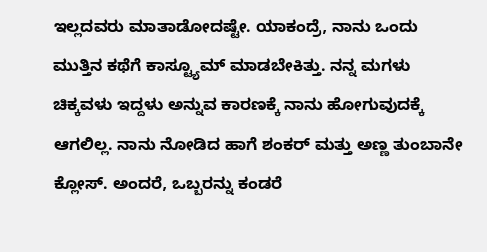ಇಲ್ಲದವರು ಮಾತಾಡೋದಷ್ಟೇ. ಯಾಕಂದ್ರೆ, ನಾನು ಒಂದು ಮುತ್ತಿನ ಕಥೆಗೆ ಕಾಸ್ಟ್ಯೂಮ್ ಮಾಡಬೇಕಿತ್ತು. ನನ್ನ ಮಗಳು ಚಿಕ್ಕವಳು ಇದ್ದಳು ಅನ್ನುವ ಕಾರಣಕ್ಕೆ ನಾನು ಹೋಗುವುದಕ್ಕೆ ಆಗಲಿಲ್ಲ. ನಾನು ನೋಡಿದ ಹಾಗೆ ಶಂಕರ್ ಮತ್ತು ಅಣ್ಣ ತುಂಬಾನೇ ಕ್ಲೋಸ್. ಅಂದರೆ, ಒಬ್ಬರನ್ನು ಕಂಡರೆ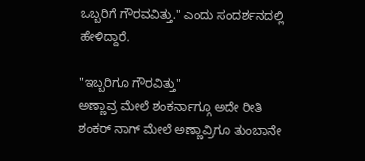ಒಬ್ಬರಿಗೆ ಗೌರವವಿತ್ತು." ಎಂದು ಸಂದರ್ಶನದಲ್ಲಿ ಹೇಳಿದ್ದಾರೆ.

"ಇಬ್ಬರಿಗೂ ಗೌರವಿತ್ತು"
ಅಣ್ಣಾವ್ರ ಮೇಲೆ ಶಂಕರ್ನಾಗ್ಗೂ ಅದೇ ರೀತಿ ಶಂಕರ್ ನಾಗ್ ಮೇಲೆ ಅಣ್ಣಾವ್ರಿಗೂ ತುಂಬಾನೇ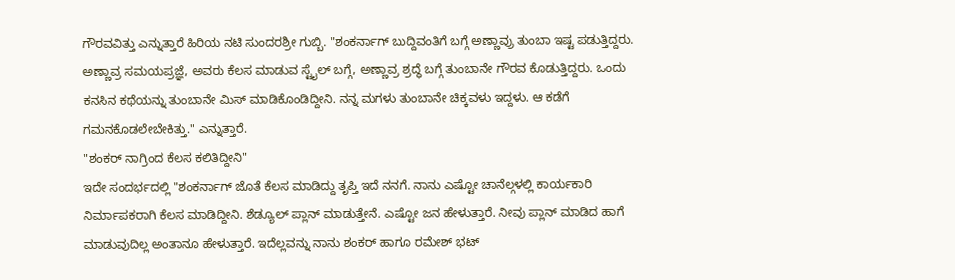ಗೌರವವಿತ್ತು ಎನ್ನುತ್ತಾರೆ ಹಿರಿಯ ನಟಿ ಸುಂದರಶ್ರೀ ಗುಬ್ಬಿ. "ಶಂಕರ್ನಾಗ್ ಬುದ್ದಿವಂತಿಗೆ ಬಗ್ಗೆ ಅಣ್ಣಾವ್ರು ತುಂಬಾ ಇಷ್ಟ ಪಡುತ್ತಿದ್ದರು. ಅಣ್ಣಾವ್ರ ಸಮಯಪ್ರಜ್ಞೆ, ಅವರು ಕೆಲಸ ಮಾಡುವ ಸ್ಟೈಲ್ ಬಗ್ಗೆ, ಅಣ್ಣಾವ್ರ ಶ್ರದ್ಧೆ ಬಗ್ಗೆ ತುಂಬಾನೇ ಗೌರವ ಕೊಡುತ್ತಿದ್ದರು. ಒಂದು ಕನಸಿನ ಕಥೆಯನ್ನು ತುಂಬಾನೇ ಮಿಸ್ ಮಾಡಿಕೊಂಡಿದ್ದೀನಿ. ನನ್ನ ಮಗಳು ತುಂಬಾನೇ ಚಿಕ್ಕವಳು ಇದ್ದಳು. ಆ ಕಡೆಗೆ ಗಮನಕೊಡಲೇಬೇಕಿತ್ತು." ಎನ್ನುತ್ತಾರೆ.
"ಶಂಕರ್ ನಾಗ್ರಿಂದ ಕೆಲಸ ಕಲಿತಿದ್ದೀನಿ"
ಇದೇ ಸಂದರ್ಭದಲ್ಲಿ "ಶಂಕರ್ನಾಗ್ ಜೊತೆ ಕೆಲಸ ಮಾಡಿದ್ದು ತೃಪ್ತಿ ಇದೆ ನನಗೆ. ನಾನು ಎಷ್ಟೋ ಚಾನೆಲ್ಗಳಲ್ಲಿ ಕಾರ್ಯಕಾರಿ ನಿರ್ಮಾಪಕರಾಗಿ ಕೆಲಸ ಮಾಡಿದ್ದೀನಿ. ಶೆಡ್ಯೂಲ್ ಪ್ಲಾನ್ ಮಾಡುತ್ತೇನೆ. ಎಷ್ಟೋ ಜನ ಹೇಳುತ್ತಾರೆ. ನೀವು ಪ್ಲಾನ್ ಮಾಡಿದ ಹಾಗೆ ಮಾಡುವುದಿಲ್ಲ ಅಂತಾನೂ ಹೇಳುತ್ತಾರೆ. ಇದೆಲ್ಲವನ್ನು ನಾನು ಶಂಕರ್ ಹಾಗೂ ರಮೇಶ್ ಭಟ್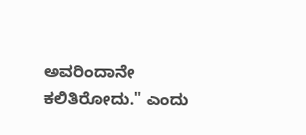ಅವರಿಂದಾನೇ ಕಲಿತಿರೋದು." ಎಂದು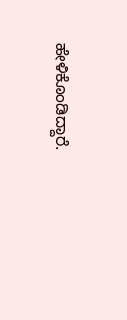ಹೇಳಿಕೊಂಡಿದ್ದಾರೆ.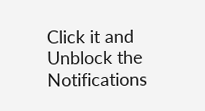Click it and Unblock the Notifications